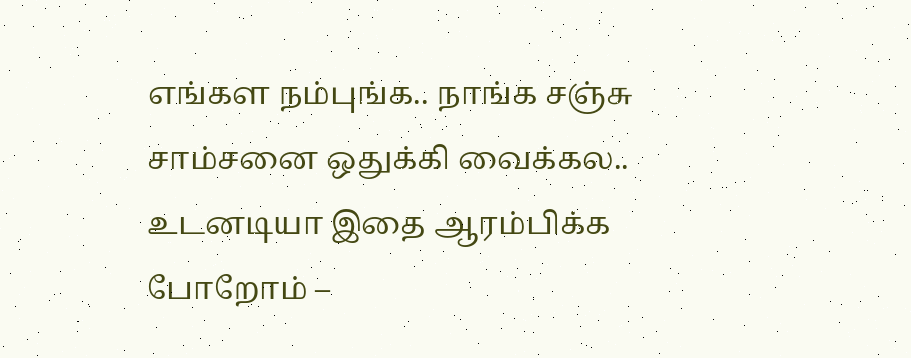எங்கள நம்புங்க.. நாங்க சஞ்சு சாம்சனை ஒதுக்கி வைக்கல.. உடனடியா இதை ஆரம்பிக்க போறோம் –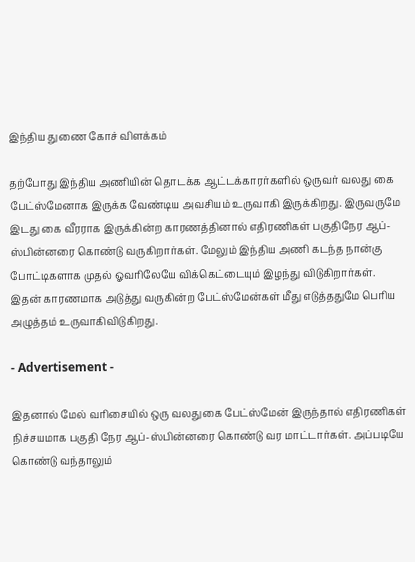இந்திய துணை கோச் விளக்கம்

தற்போது இந்திய அணியின் தொடக்க ஆட்டக்காரர்களில் ஒருவர் வலது கை பேட்ஸ்மேனாக இருக்க வேண்டிய அவசியம் உருவாகி இருக்கிறது. இருவருமே இடது கை வீரராக இருக்கின்ற காரணத்தினால் எதிரணிகள் பகுதிநேர ஆப்-ஸ்பின்னரை கொண்டு வருகிறார்கள். மேலும் இந்திய அணி கடந்த நான்கு போட்டிகளாக முதல் ஓவரிலேயே விக்கெட்டையும் இழந்து விடுகிறார்கள். இதன் காரணமாக அடுத்து வருகின்ற பேட்ஸ்மேன்கள் மீது எடுத்ததுமே பெரிய அழுத்தம் உருவாகிவிடுகிறது.

- Advertisement -

இதனால் மேல் வரிசையில் ஒரு வலதுகை பேட்ஸ்மேன் இருந்தால் எதிரணிகள் நிச்சயமாக பகுதி நேர ஆப்-ஸ்பின்னரை கொண்டு வர மாட்டார்கள். அப்படியே கொண்டு வந்தாலும்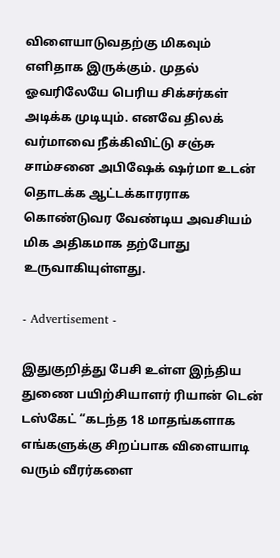விளையாடுவதற்கு மிகவும் எளிதாக இருக்கும். முதல் ஓவரிலேயே பெரிய சிக்சர்கள் அடிக்க முடியும். எனவே திலக் வர்மாவை நீக்கிவிட்டு சஞ்சு சாம்சனை அபிஷேக் ஷர்மா உடன் தொடக்க ஆட்டக்காரராக கொண்டுவர வேண்டிய அவசியம் மிக அதிகமாக தற்போது உருவாகியுள்ளது.

- Advertisement -

இதுகுறித்து பேசி உள்ள இந்திய துணை பயிற்சியாளர் ரியான் டென் டஸ்கேட் “கடந்த 18 மாதங்களாக எங்களுக்கு சிறப்பாக விளையாடி வரும் வீரர்களை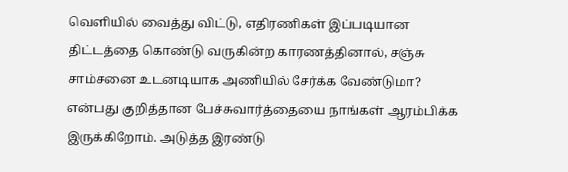வெளியில் வைத்து விட்டு, எதிரணிகள் இப்படியான திட்டத்தை கொண்டு வருகின்ற காரணத்தினால், சஞ்சு சாம்சனை உடனடியாக அணியில் சேர்க்க வேண்டுமா? என்பது குறித்தான பேச்சுவார்த்தையை நாங்கள் ஆரம்பிக்க இருக்கிறோம். அடுத்த இரண்டு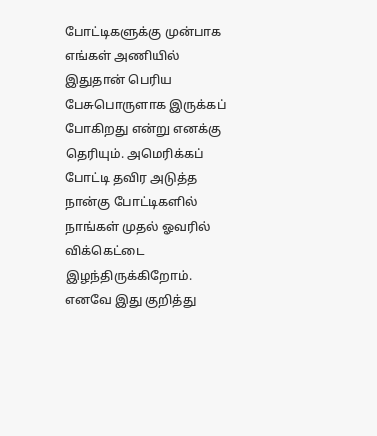போட்டிகளுக்கு முன்பாக எங்கள் அணியில் இதுதான் பெரிய பேசுபொருளாக இருக்கப் போகிறது என்று எனக்கு தெரியும். அமெரிக்கப் போட்டி தவிர அடுத்த நான்கு போட்டிகளில் நாங்கள் முதல் ஓவரில் விக்கெட்டை இழந்திருக்கிறோம். எனவே இது குறித்து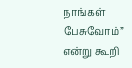நாங்கள் பேசுவோம்” என்று கூறி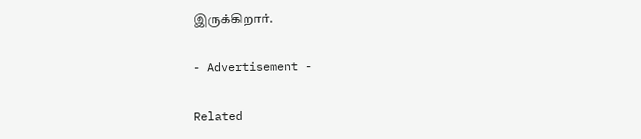இருக்கிறார்.

- Advertisement -

Related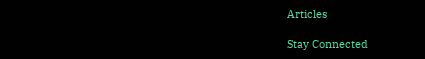Articles

Stay Connected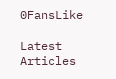0FansLike

Latest Articles